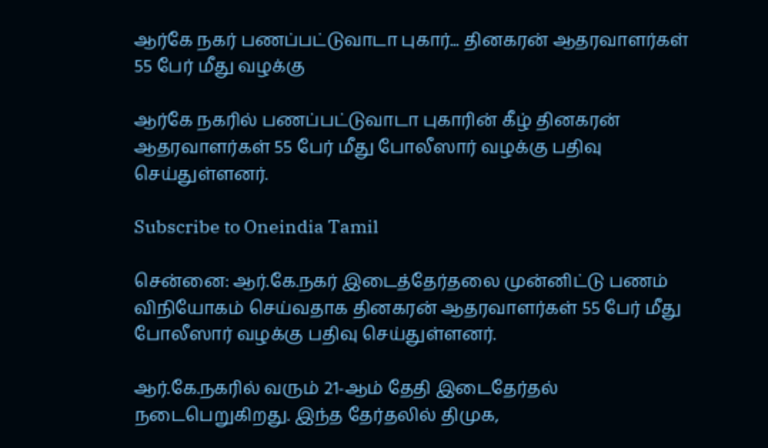ஆர்கே நகர் பணப்பட்டுவாடா புகார்... தினகரன் ஆதரவாளர்கள் 55 பேர் மீது வழக்கு

ஆர்கே நகரில் பணப்பட்டுவாடா புகாரின் கீழ் தினகரன் ஆதரவாளர்கள் 55 பேர் மீது போலீஸார் வழக்கு பதிவு செய்துள்ளனர்.

Subscribe to Oneindia Tamil

சென்னை: ஆர்.கே.நகர் இடைத்தேர்தலை முன்னிட்டு பணம் விநியோகம் செய்வதாக தினகரன் ஆதரவாளர்கள் 55 பேர் மீது போலீஸார் வழக்கு பதிவு செய்துள்ளனர்.

ஆர்.கே.நகரில் வரும் 21-ஆம் தேதி இடைதேர்தல் நடைபெறுகிறது. இந்த தேர்தலில் திமுக,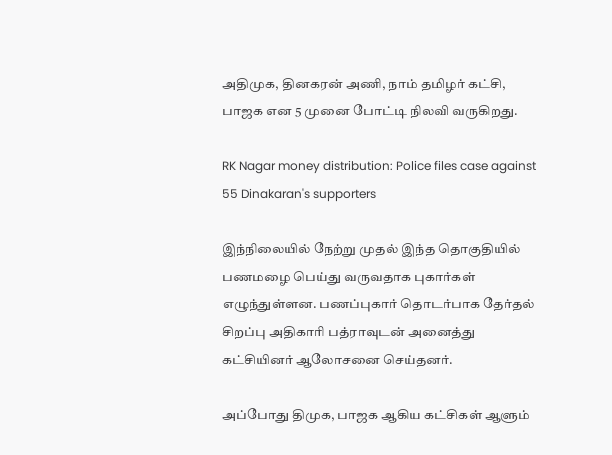அதிமுக, தினகரன் அணி, நாம் தமிழர் கட்சி, பாஜக என 5 முனை போட்டி நிலவி வருகிறது.

RK Nagar money distribution: Police files case against 55 Dinakaran's supporters

இந்நிலையில் நேற்று முதல் இந்த தொகுதியில் பணமழை பெய்து வருவதாக புகார்கள் எழுந்துள்ளன. பணப்புகார் தொடர்பாக தேர்தல் சிறப்பு அதிகாரி பத்ராவுடன் அனைத்து கட்சியினர் ஆலோசனை செய்தனர்.

அப்போது திமுக, பாஜக ஆகிய கட்சிகள் ஆளும்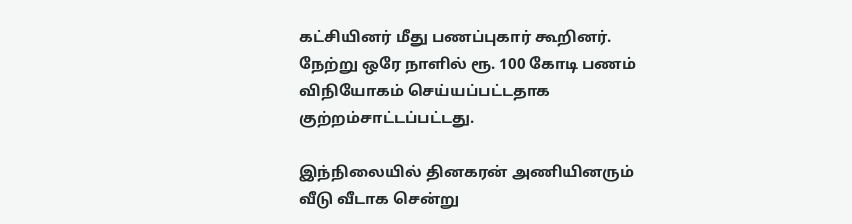கட்சியினர் மீது பணப்புகார் கூறினர். நேற்று ஒரே நாளில் ரூ. 100 கோடி பணம் விநியோகம் செய்யப்பட்டதாக குற்றம்சாட்டப்பட்டது.

இந்நிலையில் தினகரன் அணியினரும் வீடு வீடாக சென்று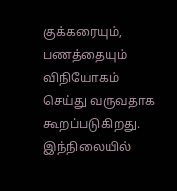குக்கரையும், பணத்தையும் விநியோகம் செய்து வருவதாக கூறப்படுகிறது. இந்நிலையில்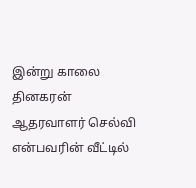இன்று காலை தினகரன் ஆதரவாளர் செல்வி என்பவரின் வீட்டில்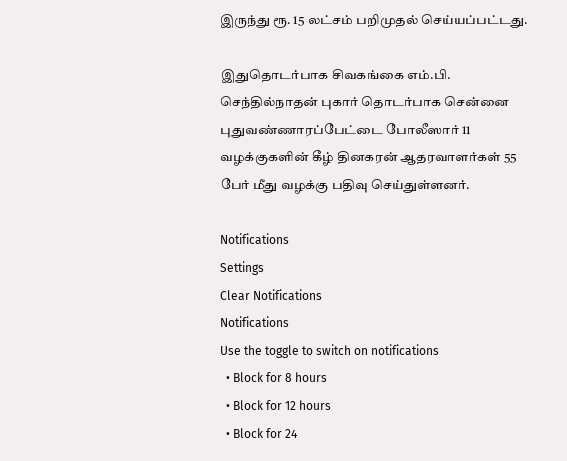இருந்து ரூ. 15 லட்சம் பறிமுதல் செய்யப்பட்டது.

இதுதொடர்பாக சிவகங்கை எம்.பி. செந்தில்நாதன் புகார் தொடர்பாக சென்னை புதுவண்ணாரப்பேட்டை போலீஸார் 11 வழக்குகளின் கீழ் தினகரன் ஆதரவாளர்கள் 55 பேர் மீது வழக்கு பதிவு செய்துள்ளனர்.

Notifications
Settings
Clear Notifications
Notifications
Use the toggle to switch on notifications
  • Block for 8 hours
  • Block for 12 hours
  • Block for 24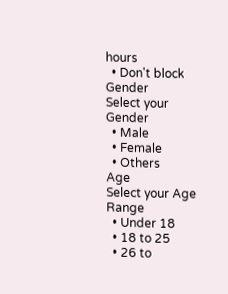hours
  • Don't block
Gender
Select your Gender
  • Male
  • Female
  • Others
Age
Select your Age Range
  • Under 18
  • 18 to 25
  • 26 to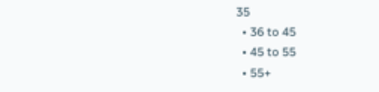35
  • 36 to 45
  • 45 to 55
  • 55+